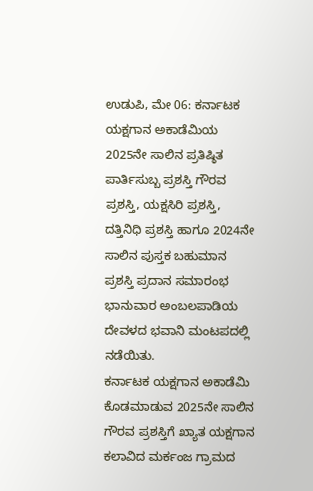ಉಡುಪಿ, ಮೇ 06: ಕರ್ನಾಟಕ ಯಕ್ಷಗಾನ ಅಕಾಡೆಮಿಯ 2025ನೇ ಸಾಲಿನ ಪ್ರತಿಷ್ಠಿತ ಪಾರ್ತಿಸುಬ್ಬ ಪ್ರಶಸ್ತಿ ಗೌರವ ಪ್ರಶಸ್ತಿ, ಯಕ್ಷಸಿರಿ ಪ್ರಶಸ್ತಿ, ದತ್ತಿನಿಧಿ ಪ್ರಶಸ್ತಿ ಹಾಗೂ 2024ನೇ ಸಾಲಿನ ಪುಸ್ತಕ ಬಹುಮಾನ ಪ್ರಶಸ್ತಿ ಪ್ರದಾನ ಸಮಾರಂಭ ಭಾನುವಾರ ಅಂಬಲಪಾಡಿಯ ದೇವಳದ ಭವಾನಿ ಮಂಟಪದಲ್ಲಿ ನಡೆಯಿತು.
ಕರ್ನಾಟಕ ಯಕ್ಷಗಾನ ಅಕಾಡೆಮಿ ಕೊಡಮಾಡುವ 2025ನೇ ಸಾಲಿನ ಗೌರವ ಪ್ರಶಸ್ತಿಗೆ ಖ್ಯಾತ ಯಕ್ಷಗಾನ ಕಲಾವಿದ ಮರ್ಕಂಜ ಗ್ರಾಮದ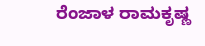ರೆಂಜಾಳ ರಾಮಕೃಷ್ಣ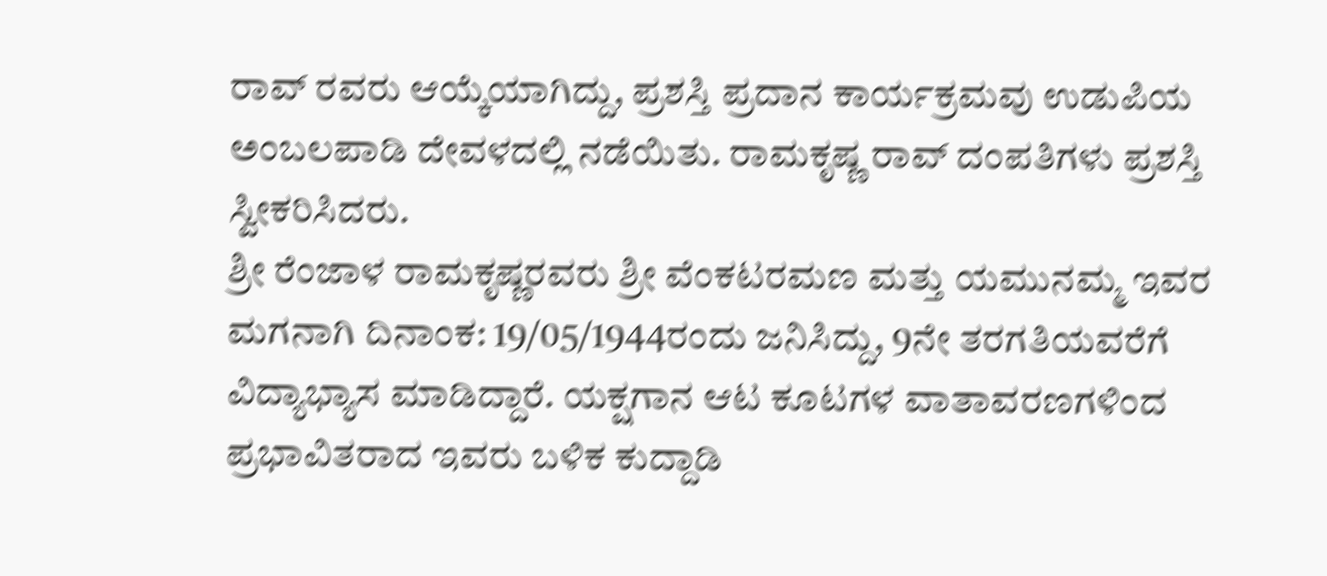ರಾವ್ ರವರು ಆಯ್ಕೆಯಾಗಿದ್ದು, ಪ್ರಶಸ್ತಿ ಪ್ರದಾನ ಕಾರ್ಯಕ್ರಮವು ಉಡುಪಿಯ ಅಂಬಲಪಾಡಿ ದೇವಳದಲ್ಲಿ ನಡೆಯಿತು. ರಾಮಕೃಷ್ಣ ರಾವ್ ದಂಪತಿಗಳು ಪ್ರಶಸ್ತಿ ಸ್ವೀಕರಿಸಿದರು.
ಶ್ರೀ ರೆಂಜಾಳ ರಾಮಕೃಷ್ಣರವರು ಶ್ರೀ ವೆಂಕಟರಮಣ ಮತ್ತು ಯಮುನಮ್ಮ ಇವರ ಮಗನಾಗಿ ದಿನಾಂಕ: 19/05/1944ರಂದು ಜನಿಸಿದ್ದು, 9ನೇ ತರಗತಿಯವರೆಗೆ ವಿದ್ಯಾಭ್ಯಾಸ ಮಾಡಿದ್ದಾರೆ. ಯಕ್ಷಗಾನ ಆಟ ಕೂಟಗಳ ವಾತಾವರಣಗಳಿಂದ ಪ್ರಭಾವಿತರಾದ ಇವರು ಬಳಿಕ ಕುದ್ದಾಡಿ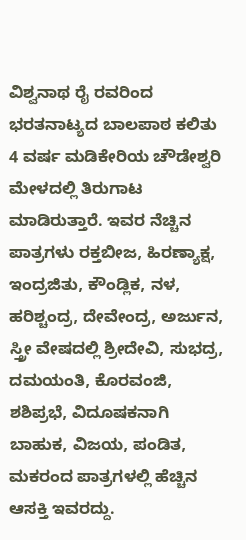ವಿಶ್ವನಾಥ ರೈ ರವರಿಂದ ಭರತನಾಟ್ಯದ ಬಾಲಪಾಠ ಕಲಿತು 4 ವರ್ಷ ಮಡಿಕೇರಿಯ ಚೌಡೇಶ್ವರಿ ಮೇಳದಲ್ಲಿ ತಿರುಗಾಟ ಮಾಡಿರುತ್ತಾರೆ. ಇವರ ನೆಚ್ಚಿನ ಪಾತ್ರಗಳು ರಕ್ತಬೀಜ, ಹಿರಣ್ಯಾಕ್ಷ, ಇಂದ್ರಜಿತು, ಕೌಂಡ್ಲಿಕ, ನಳ, ಹರಿಶ್ಚಂದ್ರ, ದೇವೇಂದ್ರ, ಅರ್ಜುನ, ಸ್ತ್ರೀ ವೇಷದಲ್ಲಿ ಶ್ರೀದೇವಿ, ಸುಭದ್ರ, ದಮಯಂತಿ, ಕೊರವಂಜಿ, ಶಶಿಪ್ರಭೆ, ವಿದೂಷಕನಾಗಿ ಬಾಹುಕ, ವಿಜಯ, ಪಂಡಿತ, ಮಕರಂದ ಪಾತ್ರಗಳಲ್ಲಿ ಹೆಚ್ಚಿನ ಆಸಕ್ತಿ ಇವರದ್ದು.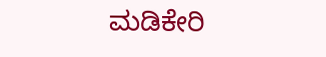ಮಡಿಕೇರಿ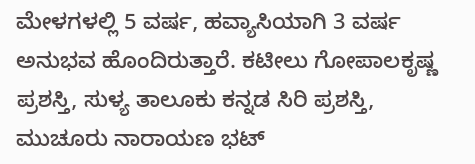ಮೇಳಗಳಲ್ಲಿ 5 ವರ್ಷ, ಹವ್ಯಾಸಿಯಾಗಿ 3 ವರ್ಷ ಅನುಭವ ಹೊಂದಿರುತ್ತಾರೆ. ಕಟೀಲು ಗೋಪಾಲಕೃಷ್ಣ ಪ್ರಶಸ್ತಿ, ಸುಳ್ಯ ತಾಲೂಕು ಕನ್ನಡ ಸಿರಿ ಪ್ರಶಸ್ತಿ, ಮುಚೂರು ನಾರಾಯಣ ಭಟ್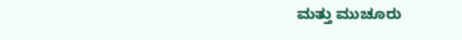ಮತ್ತು ಮುಚೂರು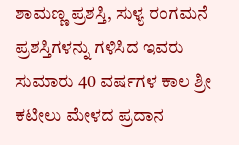ಶಾಮಣ್ಣ ಪ್ರಶಸ್ತಿ, ಸುಳ್ಯ ರಂಗಮನೆ ಪ್ರಶಸ್ತಿಗಳನ್ನು ಗಳಿಸಿದ ಇವರು ಸುಮಾರು 40 ವರ್ಷಗಳ ಕಾಲ ಶ್ರೀ ಕಟೀಲು ಮೇಳದ ಪ್ರದಾನ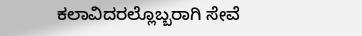ಕಲಾವಿದರಲ್ಲೊಬ್ಬರಾಗಿ ಸೇವೆ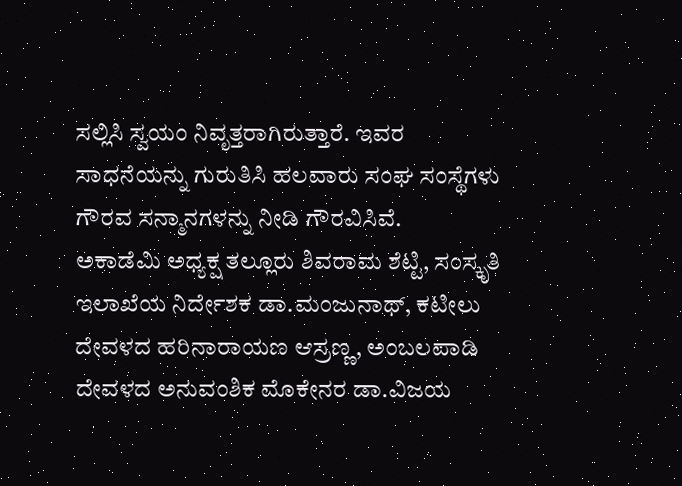ಸಲ್ಲಿಸಿ ಸ್ವಯಂ ನಿವೃತ್ತರಾಗಿರುತ್ತಾರೆ. ಇವರ ಸಾಧನೆಯನ್ನು ಗುರುತಿಸಿ ಹಲವಾರು ಸಂಘ ಸಂಸ್ಥೆಗಳು ಗೌರವ ಸನ್ಮಾನಗಳನ್ನು ನೀಡಿ ಗೌರವಿಸಿವೆ.
ಅಕಾಡೆಮಿ ಅಧ್ಯಕ್ಷ ತಲ್ಲೂರು ಶಿವರಾಮ ಶೆಟ್ಟಿ, ಸಂಸ್ಕೃತಿ ಇಲಾಖೆಯ ನಿರ್ದೇಶಕ ಡಾ.ಮಂಜುನಾಥ್, ಕಟೀಲು ದೇವಳದ ಹರಿನಾರಾಯಣ ಆಸ್ರಣ್ಣ, ಅಂಬಲಪಾಡಿ ದೇವಳದ ಅನುವಂಶಿಕ ಮೊಕೇನರ ಡಾ.ವಿಜಯ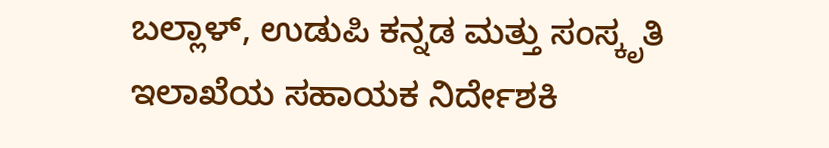ಬಲ್ಲಾಳ್, ಉಡುಪಿ ಕನ್ನಡ ಮತ್ತು ಸಂಸ್ಕೃತಿ ಇಲಾಖೆಯ ಸಹಾಯಕ ನಿರ್ದೇಶಕಿ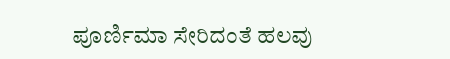ಪೂರ್ಣಿಮಾ ಸೇರಿದಂತೆ ಹಲವು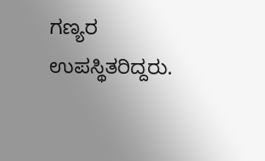ಗಣ್ಯರ ಉಪಸ್ಥಿತರಿದ್ದರು.